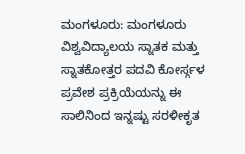ಮಂಗಳೂರು: ಮಂಗಳೂರು ವಿಶ್ವವಿದ್ಯಾಲಯ ಸ್ನಾತಕ ಮತ್ತು ಸ್ನಾತಕೋತ್ತರ ಪದವಿ ಕೋರ್ಸ್ಗಳ ಪ್ರವೇಶ ಪ್ರಕ್ರಿಯೆಯನ್ನು ಈ ಸಾಲಿನಿಂದ ಇನ್ನಷ್ಟು ಸರಳೀಕೃತ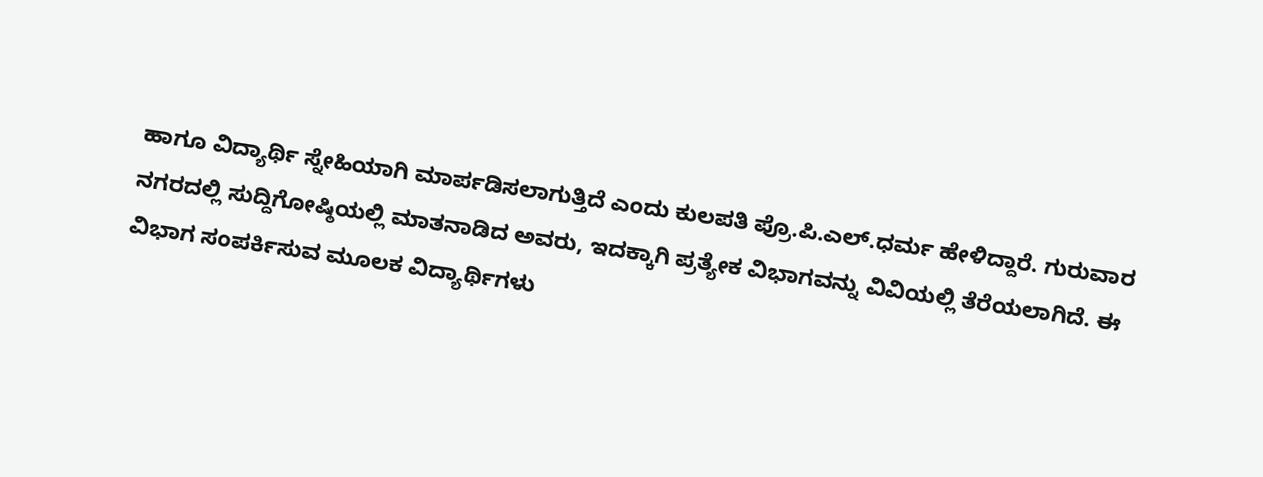ಹಾಗೂ ವಿದ್ಯಾರ್ಥಿ ಸ್ನೇಹಿಯಾಗಿ ಮಾರ್ಪಡಿಸಲಾಗುತ್ತಿದೆ ಎಂದು ಕುಲಪತಿ ಪ್ರೊ.ಪಿ.ಎಲ್.ಧರ್ಮ ಹೇಳಿದ್ದಾರೆ. ಗುರುವಾರ ನಗರದಲ್ಲಿ ಸುದ್ದಿಗೋಷ್ಠಿಯಲ್ಲಿ ಮಾತನಾಡಿದ ಅವರು, ಇದಕ್ಕಾಗಿ ಪ್ರತ್ಯೇಕ ವಿಭಾಗವನ್ನು ವಿವಿಯಲ್ಲಿ ತೆರೆಯಲಾಗಿದೆ. ಈ ವಿಭಾಗ ಸಂಪರ್ಕಿಸುವ ಮೂಲಕ ವಿದ್ಯಾರ್ಥಿಗಳು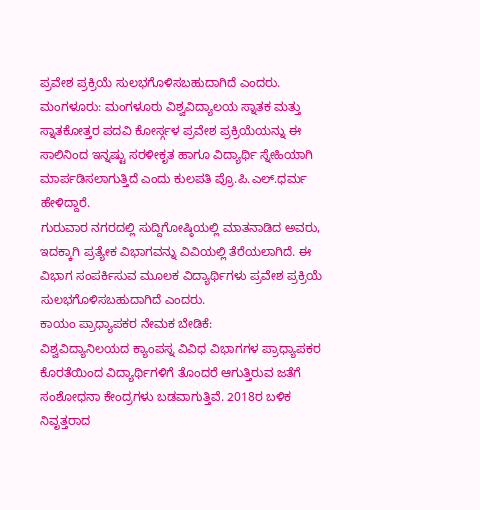ಪ್ರವೇಶ ಪ್ರಕ್ರಿಯೆ ಸುಲಭಗೊಳಿಸಬಹುದಾಗಿದೆ ಎಂದರು.
ಮಂಗಳೂರು: ಮಂಗಳೂರು ವಿಶ್ವವಿದ್ಯಾಲಯ ಸ್ನಾತಕ ಮತ್ತು ಸ್ನಾತಕೋತ್ತರ ಪದವಿ ಕೋರ್ಸ್ಗಳ ಪ್ರವೇಶ ಪ್ರಕ್ರಿಯೆಯನ್ನು ಈ ಸಾಲಿನಿಂದ ಇನ್ನಷ್ಟು ಸರಳೀಕೃತ ಹಾಗೂ ವಿದ್ಯಾರ್ಥಿ ಸ್ನೇಹಿಯಾಗಿ ಮಾರ್ಪಡಿಸಲಾಗುತ್ತಿದೆ ಎಂದು ಕುಲಪತಿ ಪ್ರೊ.ಪಿ.ಎಲ್.ಧರ್ಮ ಹೇಳಿದ್ದಾರೆ.
ಗುರುವಾರ ನಗರದಲ್ಲಿ ಸುದ್ದಿಗೋಷ್ಠಿಯಲ್ಲಿ ಮಾತನಾಡಿದ ಅವರು, ಇದಕ್ಕಾಗಿ ಪ್ರತ್ಯೇಕ ವಿಭಾಗವನ್ನು ವಿವಿಯಲ್ಲಿ ತೆರೆಯಲಾಗಿದೆ. ಈ ವಿಭಾಗ ಸಂಪರ್ಕಿಸುವ ಮೂಲಕ ವಿದ್ಯಾರ್ಥಿಗಳು ಪ್ರವೇಶ ಪ್ರಕ್ರಿಯೆ ಸುಲಭಗೊಳಿಸಬಹುದಾಗಿದೆ ಎಂದರು.
ಕಾಯಂ ಪ್ರಾಧ್ಯಾಪಕರ ನೇಮಕ ಬೇಡಿಕೆ:
ವಿಶ್ವವಿದ್ಯಾನಿಲಯದ ಕ್ಯಾಂಪಸ್ನ ವಿವಿಧ ವಿಭಾಗಗಳ ಪ್ರಾಧ್ಯಾಪಕರ ಕೊರತೆಯಿಂದ ವಿದ್ಯಾರ್ಥಿಗಳಿಗೆ ತೊಂದರೆ ಆಗುತ್ತಿರುವ ಜತೆಗೆ ಸಂಶೋಧನಾ ಕೇಂದ್ರಗಳು ಬಡವಾಗುತ್ತಿವೆ. 2018ರ ಬಳಿಕ ನಿವೃತ್ತರಾದ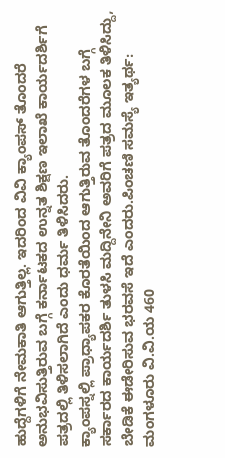ಹುದ್ದೆಗಳಿಗೆ ನೇಮಕಾತಿ ಆಗುತ್ತಿಲ್ಲ. ಇದರಿಂದ ವಿವಿ ಕ್ಯಾಂಪಸ್ ತೊಂದರೆ ಅನುಭವಿಸುತ್ತಿರುವ ಬಗ್ಗೆ ಕರ್ನಾಟಕದ ಉನ್ನತ ಶಿಕ್ಷಣ ಇಲಾಖೆ ಕಾರ್ಯದರ್ಶಿಗೆ ಪತ್ರದಲ್ಲಿ ತಿಳಿಸಲಾಗಿದೆ ಎಂದು ಧರ್ಮ ತಿಳಿಸಿದರು.
ಕ್ಯಾಂಪಸ್ನಲ್ಲಿ ಪ್ರಾಧ್ಯಾಪಕರ ಕೊರತೆಯಿಂದ ಆಗುತ್ತಿರುವ ತೊಂದರೆಗಳ ಬಗ್ಗೆ ಸರ್ಕಾರದ ಕಾರ್ಯದರ್ಶಿ ತುಳಸಿ ಮದ್ದಿನೇನಿ ಅವರಿಗೆ ಪತ್ರದ ಮೂಲಕ ತಿಳಿಸಿದ್ದು, ಬೇಡಿಕೆ ಈಡೇರಿಸುವ ಭರವಸೆ ಇದೆ ಎಂದರು.ಪಿಂಚಣಿ ಸಮಸ್ಯೆ ಇತ್ಯರ್ಥ: ಮಂಗಳೂರು ವಿ.ವಿ.ಯ 460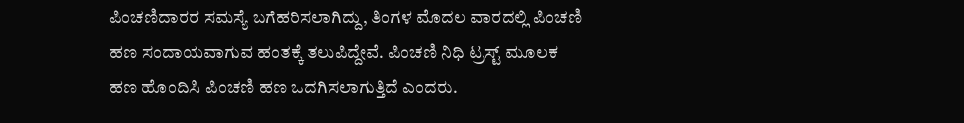ಪಿಂಚಣಿದಾರರ ಸಮಸ್ಯೆ ಬಗೆಹರಿಸಲಾಗಿದ್ದು, ತಿಂಗಳ ಮೊದಲ ವಾರದಲ್ಲಿ ಪಿಂಚಣಿ ಹಣ ಸಂದಾಯವಾಗುವ ಹಂತಕ್ಕೆ ತಲುಪಿದ್ದೇವೆ. ಪಿಂಚಣಿ ನಿಧಿ ಟ್ರಸ್ಟ್ ಮೂಲಕ ಹಣ ಹೊಂದಿಸಿ ಪಿಂಚಣಿ ಹಣ ಒದಗಿಸಲಾಗುತ್ತಿದೆ ಎಂದರು.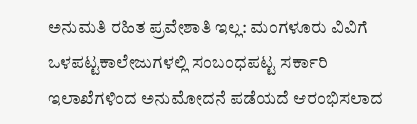ಅನುಮತಿ ರಹಿತ ಪ್ರವೇಶಾತಿ ಇಲ್ಲ: ಮಂಗಳೂರು ವಿವಿಗೆ ಒಳಪಟ್ಟಕಾಲೇಜುಗಳಲ್ಲಿ ಸಂಬಂಧಪಟ್ಟ ಸರ್ಕಾರಿ ಇಲಾಖೆಗಳಿಂದ ಅನುಮೋದನೆ ಪಡೆಯದೆ ಆರಂಭಿಸಲಾದ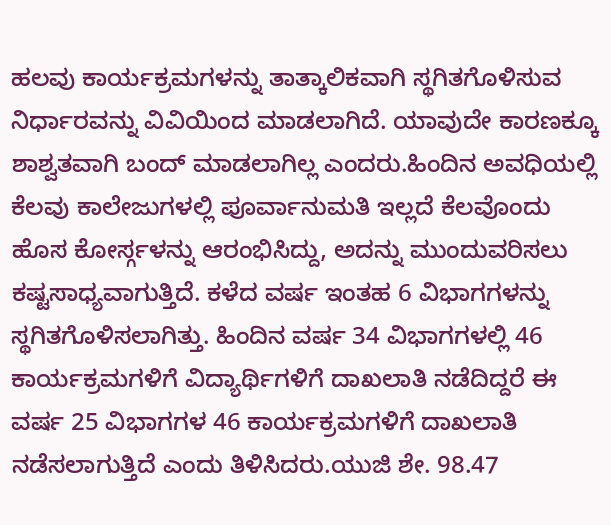ಹಲವು ಕಾರ್ಯಕ್ರಮಗಳನ್ನು ತಾತ್ಕಾಲಿಕವಾಗಿ ಸ್ಥಗಿತಗೊಳಿಸುವ ನಿರ್ಧಾರವನ್ನು ವಿವಿಯಿಂದ ಮಾಡಲಾಗಿದೆ. ಯಾವುದೇ ಕಾರಣಕ್ಕೂ ಶಾಶ್ವತವಾಗಿ ಬಂದ್ ಮಾಡಲಾಗಿಲ್ಲ ಎಂದರು.ಹಿಂದಿನ ಅವಧಿಯಲ್ಲಿ ಕೆಲವು ಕಾಲೇಜುಗಳಲ್ಲಿ ಪೂರ್ವಾನುಮತಿ ಇಲ್ಲದೆ ಕೆಲವೊಂದು ಹೊಸ ಕೋರ್ಸ್ಗಳನ್ನು ಆರಂಭಿಸಿದ್ದು, ಅದನ್ನು ಮುಂದುವರಿಸಲು ಕಷ್ಟಸಾಧ್ಯವಾಗುತ್ತಿದೆ. ಕಳೆದ ವರ್ಷ ಇಂತಹ 6 ವಿಭಾಗಗಳನ್ನು ಸ್ಥಗಿತಗೊಳಿಸಲಾಗಿತ್ತು. ಹಿಂದಿನ ವರ್ಷ 34 ವಿಭಾಗಗಳಲ್ಲಿ 46 ಕಾರ್ಯಕ್ರಮಗಳಿಗೆ ವಿದ್ಯಾರ್ಥಿಗಳಿಗೆ ದಾಖಲಾತಿ ನಡೆದಿದ್ದರೆ ಈ ವರ್ಷ 25 ವಿಭಾಗಗಳ 46 ಕಾರ್ಯಕ್ರಮಗಳಿಗೆ ದಾಖಲಾತಿ ನಡೆಸಲಾಗುತ್ತಿದೆ ಎಂದು ತಿಳಿಸಿದರು.ಯುಜಿ ಶೇ. 98.47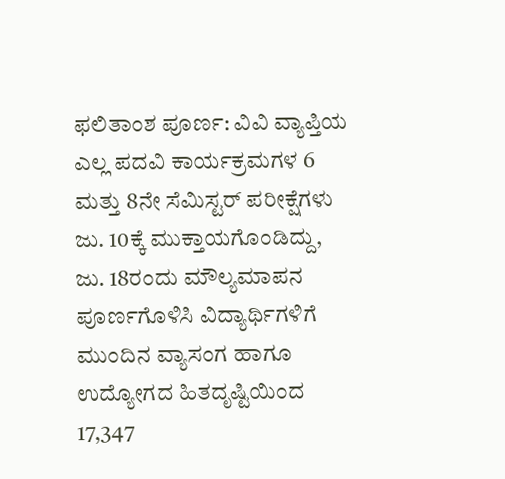ಫಲಿತಾಂಶ ಪೂರ್ಣ: ವಿವಿ ವ್ಯಾಪ್ತಿಯ ಎಲ್ಲ ಪದವಿ ಕಾರ್ಯಕ್ರಮಗಳ 6 ಮತ್ತು 8ನೇ ಸೆಮಿಸ್ಟರ್ ಪರೀಕ್ಷೆಗಳು ಜು. 10ಕ್ಕೆ ಮುಕ್ತಾಯಗೊಂಡಿದ್ದು, ಜು. 18ರಂದು ಮೌಲ್ಯಮಾಪನ ಪೂರ್ಣಗೊಳಿಸಿ ವಿದ್ಯಾರ್ಥಿಗಳಿಗೆ ಮುಂದಿನ ವ್ಯಾಸಂಗ ಹಾಗೂ ಉದ್ಯೋಗದ ಹಿತದೃಷ್ಟಿಯಿಂದ 17,347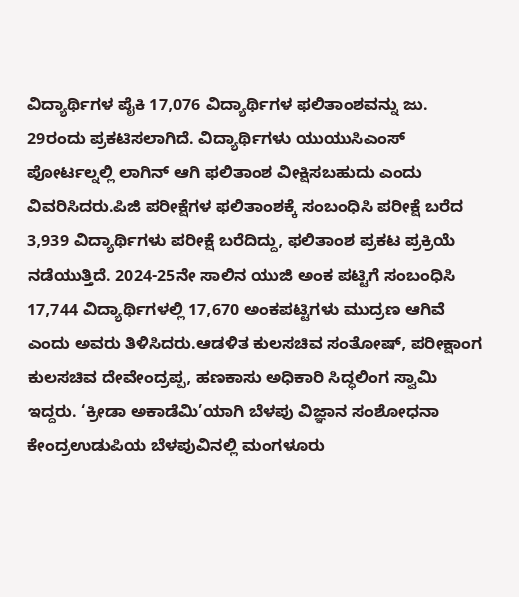ವಿದ್ಯಾರ್ಥಿಗಳ ಪೈಕಿ 17,076 ವಿದ್ಯಾರ್ಥಿಗಳ ಫಲಿತಾಂಶವನ್ನು ಜು. 29ರಂದು ಪ್ರಕಟಿಸಲಾಗಿದೆ. ವಿದ್ಯಾರ್ಥಿಗಳು ಯುಯುಸಿಎಂಸ್ ಪೋರ್ಟಲ್ನಲ್ಲಿ ಲಾಗಿನ್ ಆಗಿ ಫಲಿತಾಂಶ ವೀಕ್ಷಿಸಬಹುದು ಎಂದು ವಿವರಿಸಿದರು.ಪಿಜಿ ಪರೀಕ್ಷೆಗಳ ಫಲಿತಾಂಶಕ್ಕೆ ಸಂಬಂಧಿಸಿ ಪರೀಕ್ಷೆ ಬರೆದ 3,939 ವಿದ್ಯಾರ್ಥಿಗಳು ಪರೀಕ್ಷೆ ಬರೆದಿದ್ದು, ಫಲಿತಾಂಶ ಪ್ರಕಟ ಪ್ರಕ್ರಿಯೆ ನಡೆಯುತ್ತಿದೆ. 2024-25ನೇ ಸಾಲಿನ ಯುಜಿ ಅಂಕ ಪಟ್ಟಿಗೆ ಸಂಬಂಧಿಸಿ 17,744 ವಿದ್ಯಾರ್ಥಿಗಳಲ್ಲಿ 17,670 ಅಂಕಪಟ್ಟಿಗಳು ಮುದ್ರಣ ಆಗಿವೆ ಎಂದು ಅವರು ತಿಳಿಸಿದರು.ಆಡಳಿತ ಕುಲಸಚಿವ ಸಂತೋಷ್, ಪರೀಕ್ಷಾಂಗ ಕುಲಸಚಿವ ದೇವೇಂದ್ರಪ್ಪ, ಹಣಕಾಸು ಅಧಿಕಾರಿ ಸಿದ್ಧಲಿಂಗ ಸ್ವಾಮಿ ಇದ್ದರು. ‘ಕ್ರೀಡಾ ಅಕಾಡೆಮಿ’ಯಾಗಿ ಬೆಳಪು ವಿಜ್ಞಾನ ಸಂಶೋಧನಾ ಕೇಂದ್ರಉಡುಪಿಯ ಬೆಳಪುವಿನಲ್ಲಿ ಮಂಗಳೂರು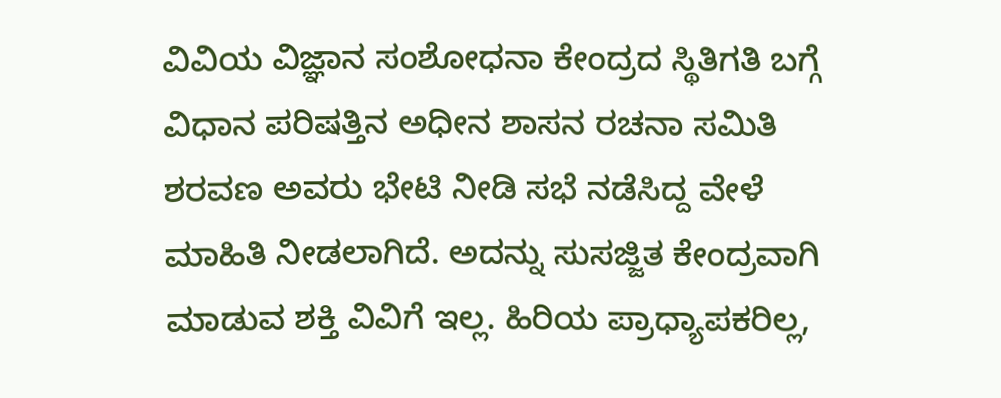ವಿವಿಯ ವಿಜ್ಞಾನ ಸಂಶೋಧನಾ ಕೇಂದ್ರದ ಸ್ಥಿತಿಗತಿ ಬಗ್ಗೆ ವಿಧಾನ ಪರಿಷತ್ತಿನ ಅಧೀನ ಶಾಸನ ರಚನಾ ಸಮಿತಿ ಶರವಣ ಅವರು ಭೇಟಿ ನೀಡಿ ಸಭೆ ನಡೆಸಿದ್ದ ವೇಳೆ ಮಾಹಿತಿ ನೀಡಲಾಗಿದೆ. ಅದನ್ನು ಸುಸಜ್ಜಿತ ಕೇಂದ್ರವಾಗಿ ಮಾಡುವ ಶಕ್ತಿ ವಿವಿಗೆ ಇಲ್ಲ. ಹಿರಿಯ ಪ್ರಾಧ್ಯಾಪಕರಿಲ್ಲ,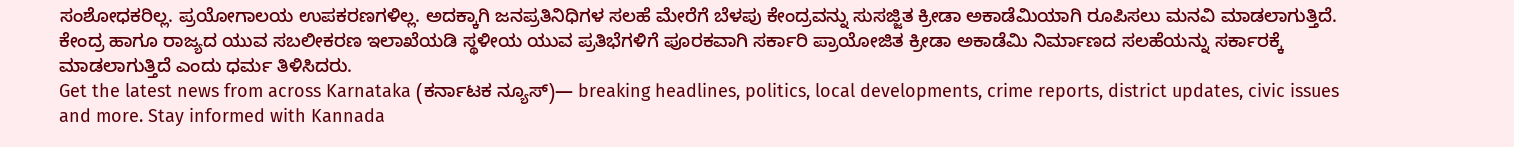ಸಂಶೋಧಕರಿಲ್ಲ. ಪ್ರಯೋಗಾಲಯ ಉಪಕರಣಗಳಿಲ್ಲ. ಅದಕ್ಕಾಗಿ ಜನಪ್ರತಿನಿಧಿಗಳ ಸಲಹೆ ಮೇರೆಗೆ ಬೆಳಪು ಕೇಂದ್ರವನ್ನು ಸುಸಜ್ಜಿತ ಕ್ರೀಡಾ ಅಕಾಡೆಮಿಯಾಗಿ ರೂಪಿಸಲು ಮನವಿ ಮಾಡಲಾಗುತ್ತಿದೆ. ಕೇಂದ್ರ ಹಾಗೂ ರಾಜ್ಯದ ಯುವ ಸಬಲೀಕರಣ ಇಲಾಖೆಯಡಿ ಸ್ಥಳೀಯ ಯುವ ಪ್ರತಿಭೆಗಳಿಗೆ ಪೂರಕವಾಗಿ ಸರ್ಕಾರಿ ಪ್ರಾಯೋಜಿತ ಕ್ರೀಡಾ ಅಕಾಡೆಮಿ ನಿರ್ಮಾಣದ ಸಲಹೆಯನ್ನು ಸರ್ಕಾರಕ್ಕೆ ಮಾಡಲಾಗುತ್ತಿದೆ ಎಂದು ಧರ್ಮ ತಿಳಿಸಿದರು.
Get the latest news from across Karnataka (ಕರ್ನಾಟಕ ನ್ಯೂಸ್)— breaking headlines, politics, local developments, crime reports, district updates, civic issues and more. Stay informed with Kannada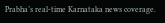Prabha’s real‑time Karnataka news coverage.